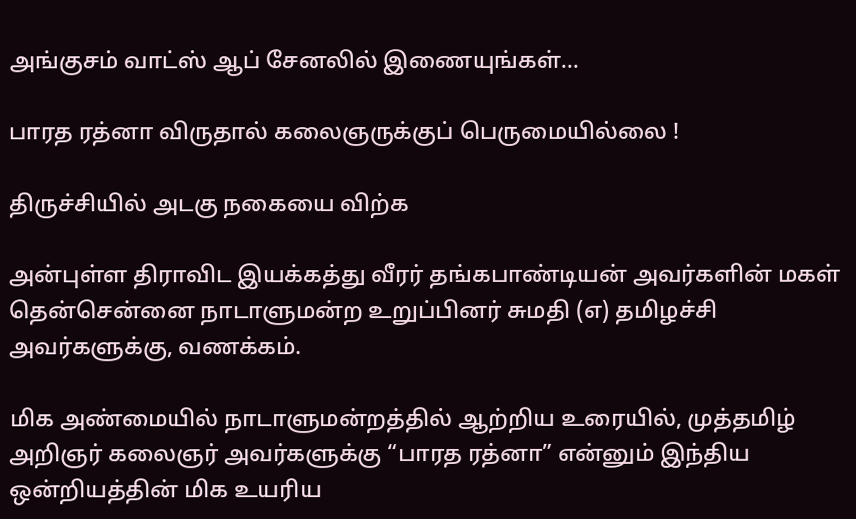அங்குசம் வாட்ஸ் ஆப் சேனலில் இணையுங்கள்...

பாரத ரத்னா விருதால் கலைஞருக்குப் பெருமையில்லை !

திருச்சியில் அடகு நகையை விற்க

அன்புள்ள திராவிட இயக்கத்து வீரர் தங்கபாண்டியன் அவர்களின் மகள் தென்சென்னை நாடாளுமன்ற உறுப்பினர் சுமதி (எ) தமிழச்சி அவர்களுக்கு, வணக்கம்.

மிக அண்மையில் நாடாளுமன்றத்தில் ஆற்றிய உரையில், முத்தமிழ் அறிஞர் கலைஞர் அவர்களுக்கு “பாரத ரத்னா” என்னும் இந்திய ஒன்றியத்தின் மிக உயரிய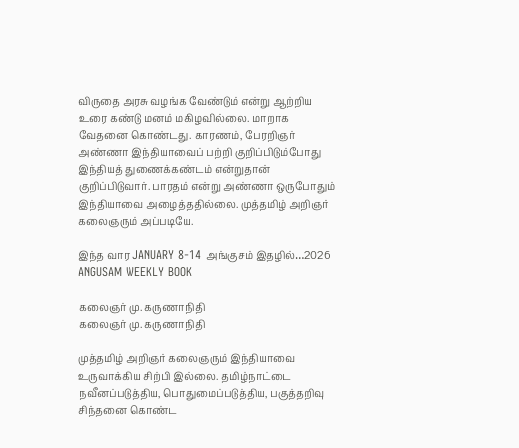விருதை அரசு வழங்க வேண்டும் என்று ஆற்றிய உரை கண்டு மனம் மகிழவில்லை. மாறாக வேதனை கொண்டது. காரணம், பேரறிஞர் அண்ணா இந்தியாவைப் பற்றி குறிப்பிடும்போது இந்தியத் துணைக்கண்டம் என்றுதான் குறிப்பிடுவார். பாரதம் என்று அண்ணா ஒருபோதும் இந்தியாவை அழைத்ததில்லை. முத்தமிழ் அறிஞர் கலைஞரும் அப்படியே.

இந்த வார JANUARY 8-14 அங்குசம் இதழில்…2026 ANGUSAM WEEKLY BOOK

கலைஞர் மு. கருணாநிதி
கலைஞர் மு. கருணாநிதி

முத்தமிழ் அறிஞர் கலைஞரும் இந்தியாவை உருவாக்கிய சிற்பி இல்லை. தமிழ்நாட்டை நவீனப்படுத்திய, பொதுமைப்படுத்திய, பகுத்தறிவு சிந்தனை கொண்ட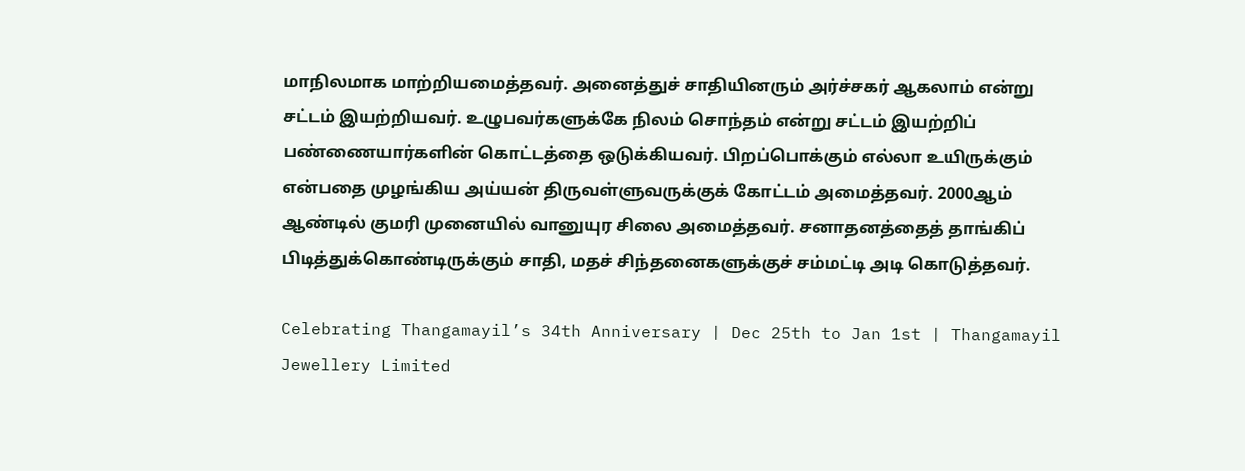மாநிலமாக மாற்றியமைத்தவர். அனைத்துச் சாதியினரும் அர்ச்சகர் ஆகலாம் என்று சட்டம் இயற்றியவர். உழுபவர்களுக்கே நிலம் சொந்தம் என்று சட்டம் இயற்றிப் பண்ணையார்களின் கொட்டத்தை ஒடுக்கியவர். பிறப்பொக்கும் எல்லா உயிருக்கும் என்பதை முழங்கிய அய்யன் திருவள்ளுவருக்குக் கோட்டம் அமைத்தவர். 2000ஆம் ஆண்டில் குமரி முனையில் வானுயுர சிலை அமைத்தவர். சனாதனத்தைத் தாங்கிப் பிடித்துக்கொண்டிருக்கும் சாதி, மதச் சிந்தனைகளுக்குச் சம்மட்டி அடி கொடுத்தவர்.

Celebrating Thangamayil’s 34th Anniversary | Dec 25th to Jan 1st | Thangamayil Jewellery Limited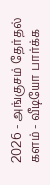2026 - அங்குசம் தேர்தல் களம் - வீடியோ பார்க்க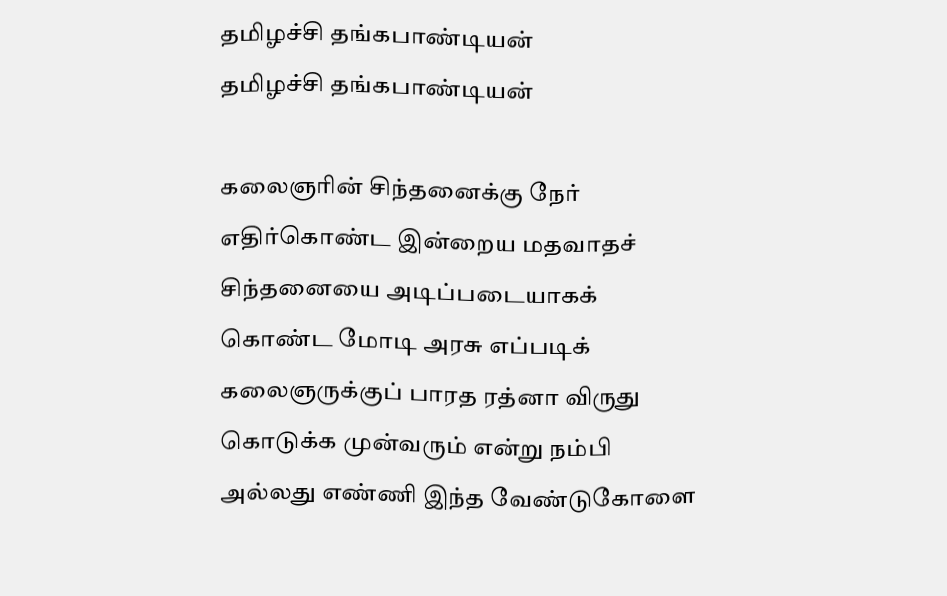தமிழச்சி தங்கபாண்டியன்
தமிழச்சி தங்கபாண்டியன்

கலைஞரின் சிந்தனைக்கு நேர் எதிர்கொண்ட இன்றைய மதவாதச் சிந்தனையை அடிப்படையாகக் கொண்ட மோடி அரசு எப்படிக் கலைஞருக்குப் பாரத ரத்னா விருது கொடுக்க முன்வரும் என்று நம்பி அல்லது எண்ணி இந்த வேண்டுகோளை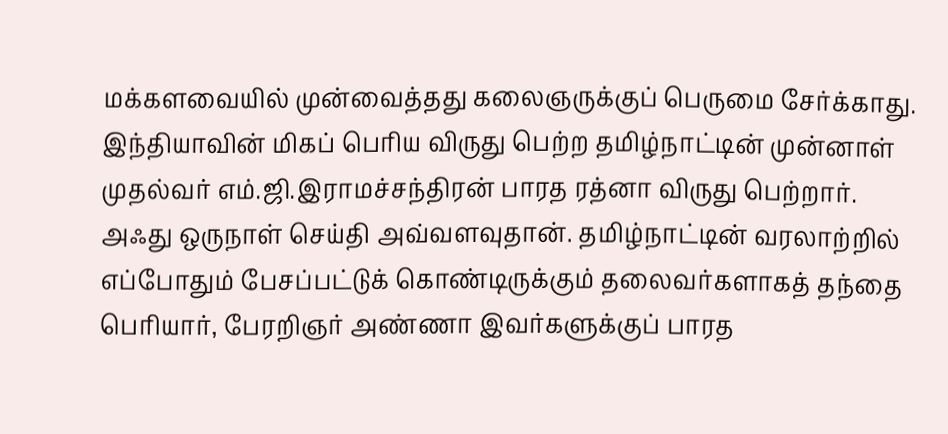மக்களவையில் முன்வைத்தது கலைஞருக்குப் பெருமை சேர்க்காது. இந்தியாவின் மிகப் பெரிய விருது பெற்ற தமிழ்நாட்டின் முன்னாள் முதல்வர் எம்.ஜி.இராமச்சந்திரன் பாரத ரத்னா விருது பெற்றார். அஃது ஒருநாள் செய்தி அவ்வளவுதான். தமிழ்நாட்டின் வரலாற்றில் எப்போதும் பேசப்பட்டுக் கொண்டிருக்கும் தலைவர்களாகத் தந்தை பெரியார், பேரறிஞர் அண்ணா இவர்களுக்குப் பாரத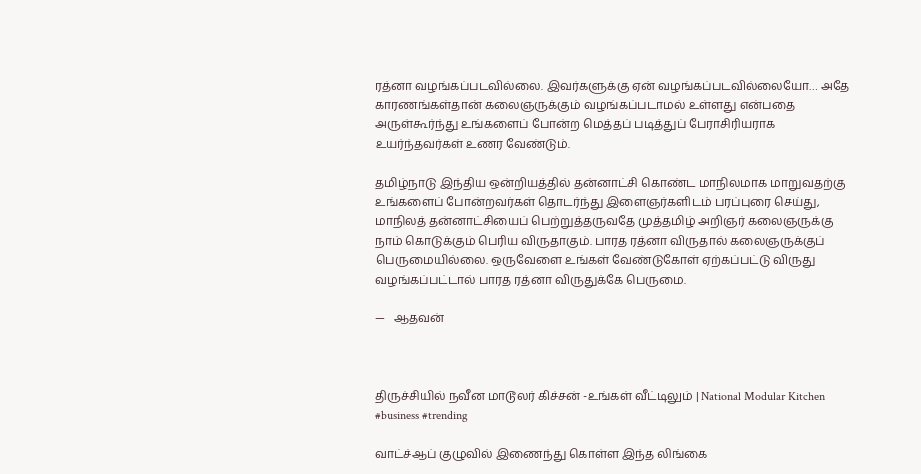ரத்னா வழங்கப்படவில்லை. இவர்களுக்கு ஏன் வழங்கப்படவில்லையோ… அதே காரணங்கள்தான் கலைஞருக்கும் வழங்கப்படாமல் உள்ளது என்பதை அருள்கூர்ந்து உங்களைப் போன்ற மெத்தப் படித்துப் பேராசிரியராக உயர்ந்தவர்கள் உணர வேண்டும்.

தமிழ்நாடு இந்திய ஒன்றியத்தில் தன்னாட்சி கொண்ட மாநிலமாக மாறுவதற்கு உங்களைப் போன்றவர்கள் தொடர்ந்து இளைஞர்களிடம் பரப்புரை செய்து, மாநிலத் தன்னாட்சியைப் பெற்றுத்தருவதே முத்தமிழ் அறிஞர் கலைஞருக்கு நாம் கொடுக்கும் பெரிய விருதாகும். பாரத ரத்னா விருதால் கலைஞருக்குப் பெருமையில்லை. ஒருவேளை உங்கள் வேண்டுகோள் ஏற்கப்பட்டு விருது வழங்கப்பட்டால் பாரத ரத்னா விருதுக்கே பெருமை.

—   ஆதவன்



திருச்சியில் நவீன மாடூலர் கிச்சன் -உங்கள் வீட்டிலும் | National Modular Kitchen #business #trending

வாட்ச்ஆப் குழுவில் இணைந்து கொள்ள இந்த லிங்கை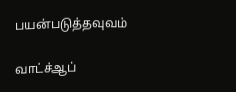பயன்படுத்தவுவம்

வாட்ச்ஆப்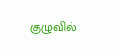குழுவில்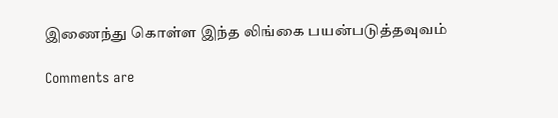இணைந்து கொள்ள இந்த லிங்கை பயன்படுத்தவுவம்

Comments are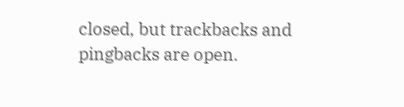closed, but trackbacks and pingbacks are open.